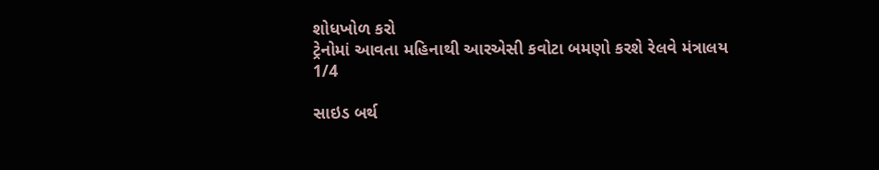શોધખોળ કરો
ટ્રેનોમાં આવતા મહિનાથી આરએસી કવોટા બમણો કરશે રેલવે મંત્રાલય
1/4

સાઇડ બર્થ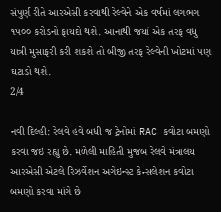સંપુર્ણ રીતે આરએસી કરવાથી રેલ્વેને એક વર્ષમાં લગભગ ૧પ૦૦ કરોડનો ફાયદો થશે. આનાથી જયાં એક તરફ વધુ યાત્રી મુસાફરી કરી શકશે તો બીજી તરફ રેલ્વેની ખોટમાં પણ ઘટાડો થશે.
2/4

નવી દિલ્હી: રેલવે હવે બધી જ ટ્રેનોમાં RAC કવોટા બમણો કરવા જઇ રહ્યુ છે. મળેલી માહિતી મુજબ રેલવે મંત્રાલય આરએસી એટલે રિઝર્વેશન અગેઇન્સ્ટ કેન્સલેશન કવોટા બમણો કરવા માંગે છે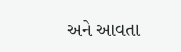અને આવતા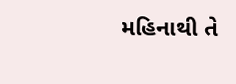મહિનાથી તે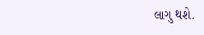લાગુ થશે.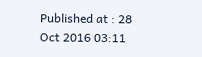Published at : 28 Oct 2016 03:11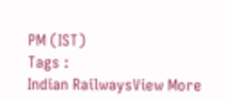PM (IST)
Tags :
Indian RailwaysView More